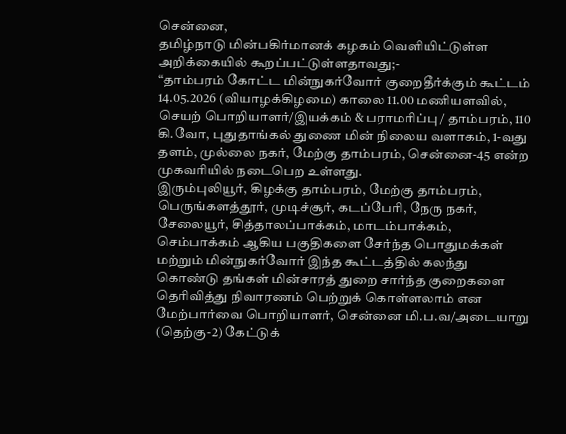சென்னை,
தமிழ்நாடு மின்பகிர்மானக் கழகம் வெளியிட்டுள்ள அறிக்கையில் கூறப்பட்டுள்ளதாவது;-
“தாம்பரம் கோட்ட மின்நுகர்வோர் குறைதீர்க்கும் கூட்டம் 14.05.2026 (வியாழக்கிழமை) காலை 11.00 மணியளவில், செயற் பொறியாளர்/இயக்கம் & பராமரிப்பு / தாம்பரம், 110 கி.வோ, புதுதாங்கல் துணை மின் நிலைய வளாகம், 1-வது தளம், முல்லை நகர், மேற்கு தாம்பரம், சென்னை-45 என்ற முகவரியில் நடைபெற உள்ளது.
இரும்புலியூர், கிழக்கு தாம்பரம், மேற்கு தாம்பரம், பெருங்களத்தூர், முடிச்சூர், கடப்பேரி, நேரு நகர், சேலையூர், சித்தாலப்பாக்கம், மாடம்பாக்கம், செம்பாக்கம் ஆகிய பகுதிகளை சேர்ந்த பொதுமக்கள் மற்றும் மின்நுகர்வோர் இந்த கூட்டத்தில் கலந்து கொண்டு தங்கள் மின்சாரத் துறை சார்ந்த குறைகளை தெரிவித்து நிவாரணம் பெற்றுக் கொள்ளலாம் என மேற்பார்வை பொறியாளர், சென்னை மி.ப.வ/அடையாறு (தெற்கு-2) கேட்டுக்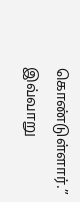கொண்டுள்ளார்.”
இவ்வாறு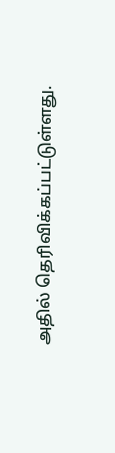அதில் தெரிவிக்கப்பட்டுள்ளது.